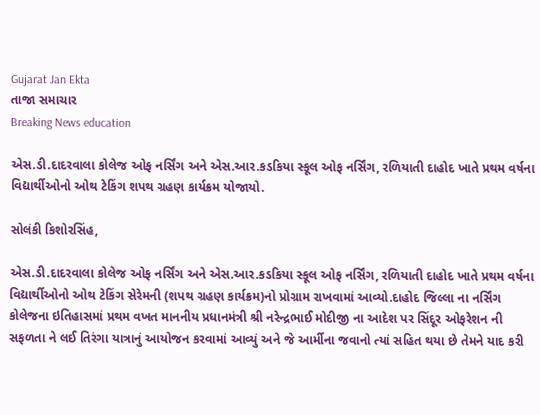Gujarat Jan Ekta
તાજા સમાચાર
Breaking News education

એસ.ડી.દાદરવાલા કોલેજ ઓફ નર્સિંગ અને એસ.આર.કડકિયા સ્કૂલ ઓફ નર્સિંગ, રળિયાતી દાહોદ ખાતે પ્રથમ વર્ષના વિદ્યાર્થીઓનો ઓથ ટેકિંગ શપથ ગ્રહણ કાર્યક્રમ યોજાયો.

સોલંકી કિશોરસિંહ,

એસ.ડી.દાદરવાલા કોલેજ ઓફ નર્સિંગ અને એસ.આર.કડકિયા સ્કૂલ ઓફ નર્સિંગ, રળિયાતી દાહોદ ખાતે પ્રથમ વર્ષના વિદ્યાર્થીઓનો ઓથ ટેકિંગ સેરેમની (શપથ ગ્રહણ કાર્યક્રમ)નો પ્રોગ્રામ રાખવામાં આવ્યો.દાહોદ જિલ્લા ના નર્સિંગ કોલેજના ઇતિહાસમાં પ્રથમ વખત માનનીય પ્રધાનમંત્રી શ્રી નરેન્દ્રભાઈ મોદીજી ના આદેશ પર સિંદૂર ઓફરેશન ની સફળતા ને લઈ તિરંગા યાત્રાનું આયોજન કરવામાં આવ્યું અને જે આર્મીના જવાનો ત્યાં સહિત થયા છે તેમને યાદ કરી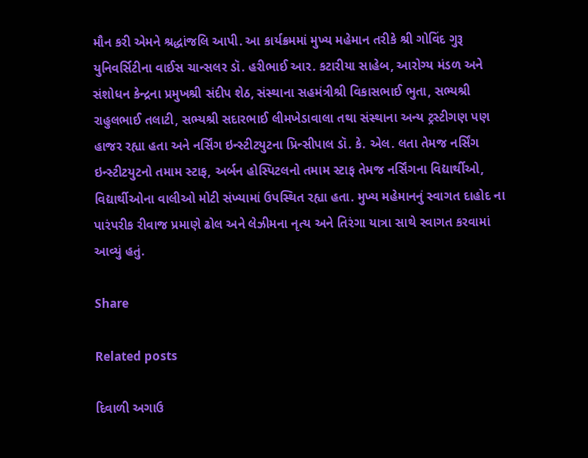મૌન કરી એમને શ્રદ્ધાંજલિ આપી. આ કાર્યક્રમમાં મુખ્ય મહેમાન તરીકે શ્રી ગોવિંદ ગુરૂ યુનિવર્સિટીના વાઈસ ચાન્સલર ડૉ. હરીભાઈ આર. કટારીયા સાહેબ, આરોગ્ય મંડળ અને સંશોધન કેન્દ્રના પ્રમુખશ્રી સંદીપ શેઠ, સંસ્થાના સહમંત્રીશ્રી વિકાસભાઈ ભુતા, સભ્યશ્રી રાહુલભાઈ તલાટી, સભ્યશ્રી સદારભાઈ લીમખેડાવાલા તથા સંસ્થાના અન્ય ટ્રસ્ટીગણ પણ હાજર રહ્યા હતા અને નર્સિંગ ઇન્સ્ટીટયુટના પ્રિન્સીપાલ ડૉ. કે. એલ. લતા તેમજ નર્સિંગ ઇન્સ્ટીટયુટનો તમામ સ્ટાફ, અર્બન હોસ્પિટલનો તમામ સ્ટાફ તેમજ નર્સિંગના વિદ્યાર્થીઓ, વિદ્યાર્થીઓના વાલીઓ મોટી સંખ્યામાં ઉપસ્થિત રહ્યા હતા. મુખ્ય મહેમાનનું સ્વાગત દાહોદ ના પારંપરીક રીવાજ પ્રમાણે ઢોલ અને લેઝીમના નૃત્ય અને તિરંગા યાત્રા સાથે સ્વાગત કરવામાં આવ્યું હતું.

Share

Related posts

દિવાળી અગાઉ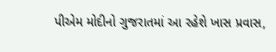પીએમ મોદીનો ગુજરાતમાં આ રહેશે ખાસ પ્રવાસ,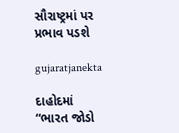સૌરાષ્ટ્રમાં પર પ્રભાવ પડશે

gujaratjanekta

દાહોદમાં “ભારત જોડો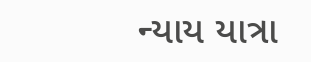ન્યાય યાત્રા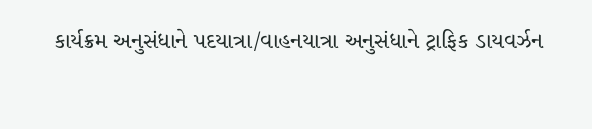કાર્યક્રમ અનુસંધાને પદયાત્રા/વાહનયાત્રા અનુસંધાને ટ્રાફિક ડાયવર્ઝન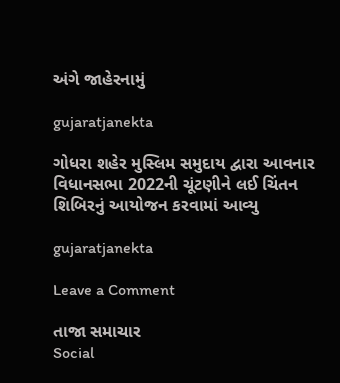અંગે જાહેરનામું

gujaratjanekta

ગોધરા શહેર મુસ્લિમ સમુદાય દ્વારા આવનાર વિધાનસભા 2022ની ચૂંટણીને લઈ ચિંતન શિબિરનું આયોજન કરવામાં આવ્યુ

gujaratjanekta

Leave a Comment

તાજા સમાચાર
Social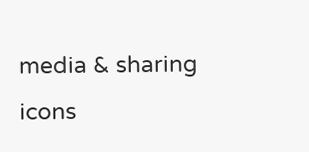media & sharing icons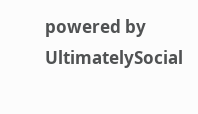powered by UltimatelySocial